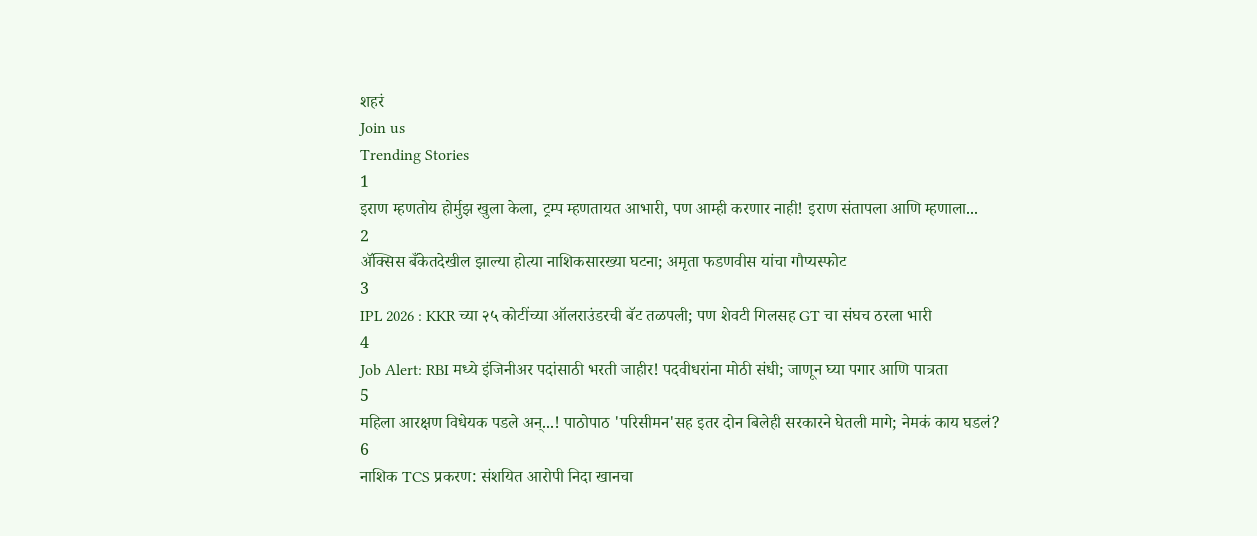शहरं
Join us
Trending Stories
1
इराण म्हणतोय होर्मुझ खुला केला, ट्रम्प म्हणतायत आभारी, पण आम्ही करणार नाही! इराण संतापला आणि म्हणाला...
2
ॲक्सिस बँकेतदेखील झाल्या होत्या नाशिकसारख्या घटना; अमृता फडणवीस यांचा गौप्यस्फोट
3
IPL 2026 : KKR च्या २५ कोटींच्या ऑलराउंडरची बॅट तळपली; पण शेवटी गिलसह GT चा संघच ठरला भारी
4
Job Alert: RBI मध्ये इंजिनीअर पदांसाठी भरती जाहीर! पदवीधरांना मोठी संधी; जाणून घ्या पगार आणि पात्रता
5
महिला आरक्षण विधेयक पडले अन्...! पाठोपाठ 'परिसीमन'सह इतर दोन बिलेही सरकारने घेतली मागे; नेमकं काय घडलं?
6
नाशिक TCS प्रकरण: संशयित आरोपी निदा खानचा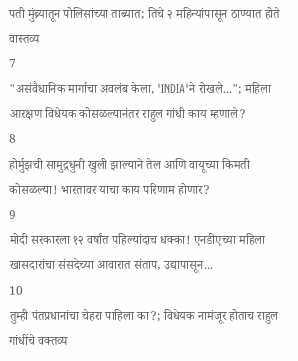पती मुंब्र्यातून पोलिसांच्या ताब्यात; तिचे २ महिन्यांपासून ठाण्यात होते वास्तव्य
7
"असंवैधानिक मार्गाचा अवलंब केला, 'INDIA'ने रोखले..."; महिला आरक्षण विधेयक कोसळल्यानंतर राहुल गांधी काय म्हणाले?
8
होर्मुझची सामुद्रधुनी खुली झाल्याने तेल आणि वायूच्या किमती कोसळल्या! भारतावर याचा काय परिणाम होणार?
9
मोदी सरकारला १२ वर्षांत पहिल्यांदाच धक्का! एनडीएच्या महिला खासदारांचा संसदेच्या आवारात संताप, उद्यापासून...
10
तुम्ही पंतप्रधानांचा चेहरा पाहिला का?; विधेयक नामंजूर होताच राहुल गांधींचे वक्तव्य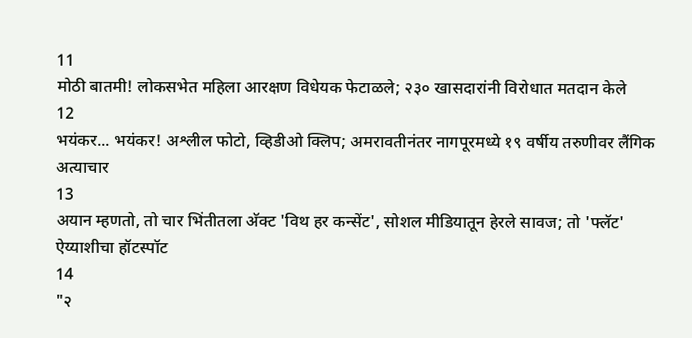11
मोठी बातमी! लोकसभेत महिला आरक्षण विधेयक फेटाळले; २३० खासदारांनी विरोधात मतदान केले
12
भयंकर... भयंकर! अश्लील फोटो, व्हिडीओ क्लिप; अमरावतीनंतर नागपूरमध्ये १९ वर्षीय तरुणीवर लैंगिक अत्याचार
13
अयान म्हणतो, तो चार भिंतीतला अ‍ॅक्ट 'विथ हर कन्सेंट', सोशल मीडियातून हेरले सावज; तो 'फ्लॅट' ऐय्याशीचा हॉटस्पॉट
14
"२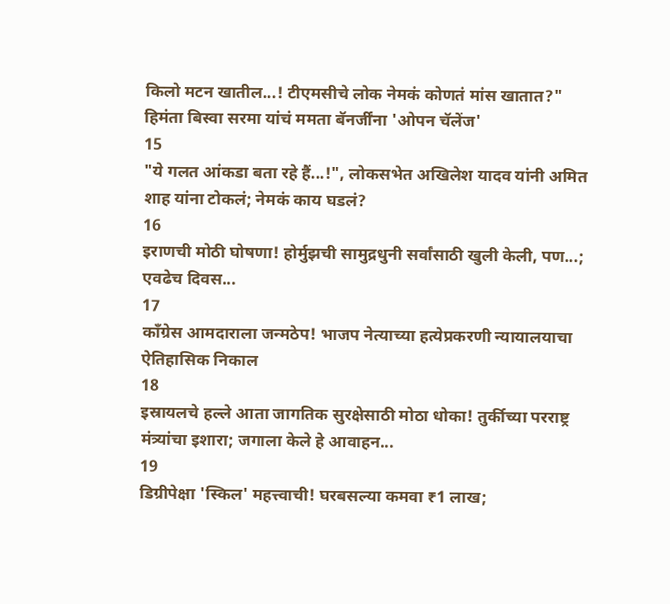किलो मटन खातील...! टीएमसीचे लोक नेमकं कोणतं मांस खातात?" हिमंता बिस्वा सरमा यांचं ममता बॅनर्जींना 'ओपन चॅलेंज'
15
"ये गलत आंकडा बता रहे हैं...!", लोकसभेत अखिलेश यादव यांनी अमित शाह यांना टोकलं; नेमकं काय घडलं?
16
इराणची मोठी घोषणा! होर्मुझची सामुद्रधुनी सर्वांसाठी खुली केली, पण...; एवढेच दिवस...
17
काँग्रेस आमदाराला जन्मठेप! भाजप नेत्याच्या हत्येप्रकरणी न्यायालयाचा ऐतिहासिक निकाल
18
इस्रायलचे हल्ले आता जागतिक सुरक्षेसाठी मोठा धोका! तुर्कीच्या परराष्ट्र मंत्र्यांचा इशारा; जगाला केले हे आवाहन...
19
डिग्रीपेक्षा 'स्किल' महत्त्वाची! घरबसल्या कमवा ₹1 लाख;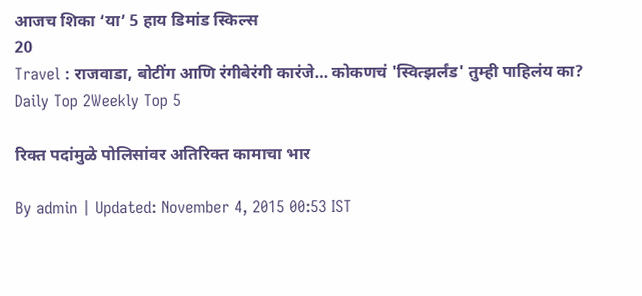आजच शिका ‘या’ 5 हाय डिमांड स्किल्स
20
Travel : राजवाडा, बोटींग आणि रंगीबेरंगी कारंजे… कोकणचं 'स्वित्झर्लंड' तुम्ही पाहिलंय का?
Daily Top 2Weekly Top 5

रिक्त पदांमुळे पोलिसांवर अतिरिक्त कामाचा भार

By admin | Updated: November 4, 2015 00:53 IST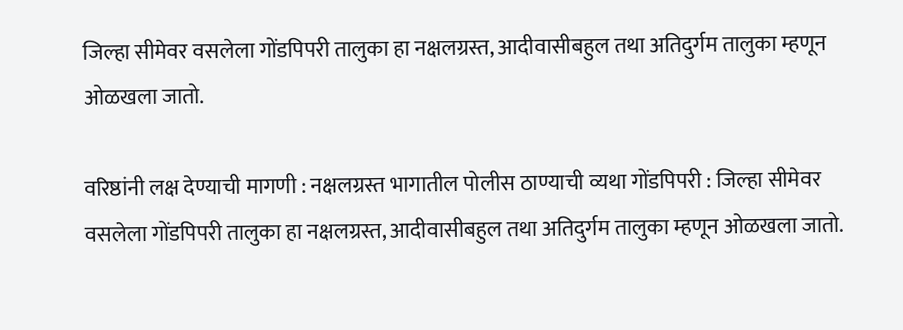जिल्हा सीमेवर वसलेला गोंडपिपरी तालुका हा नक्षलग्रस्त, आदीवासीबहुल तथा अतिदुर्गम तालुका म्हणून ओळखला जातो.

वरिष्ठांनी लक्ष देण्याची मागणी : नक्षलग्रस्त भागातील पोलीस ठाण्याची व्यथा गोंडपिपरी : जिल्हा सीमेवर वसलेला गोंडपिपरी तालुका हा नक्षलग्रस्त, आदीवासीबहुल तथा अतिदुर्गम तालुका म्हणून ओळखला जातो.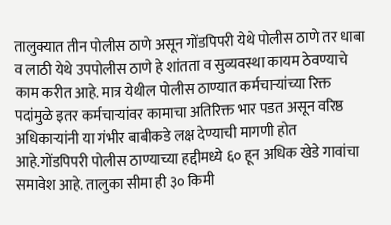तालुक्यात तीन पोलीस ठाणे असून गोंडपिपरी येथे पोलीस ठाणे तर धाबा व लाठी येथे उपपोलीस ठाणे हे शांतता व सुव्यवस्था कायम ठेवण्याचे काम करीत आहे. मात्र येथील पोलीस ठाण्यात कर्मचाऱ्यांच्या रिक्त पदांमुळे इतर कर्मचाऱ्यांवर कामाचा अतिरिक्त भार पडत असून वरिष्ठ अधिकाऱ्यांनी या गंभीर बाबीकडे लक्ष देण्याची मागणी होत आहे.गोंडपिपरी पोलीस ठाण्याच्या हद्दीमध्ये ६० हून अधिक खेडे गावांचा समावेश आहे. तालुका सीमा ही ३० किमी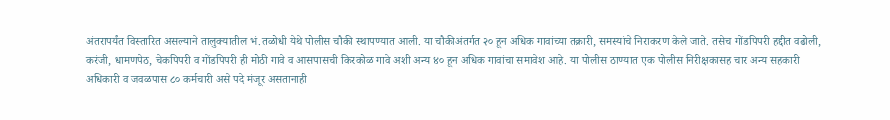अंतरापर्यंत विस्तारित असल्याने तालुक्यातील भं.तळोधी येथे पोलीस चौकी स्थापण्यात आली. या चौकीअंतर्गत २० हून अधिक गावांच्या तक्रारी, समस्यांचे निराकरण केले जाते. तसेच गोंडपिपरी हद्दीत वढोली, करंजी, धामणपेठ, चेकपिपरी व गोंडपिपरी ही मोठी गावे व आसपासची किरकोळ गावे अशी अन्य ४० हून अधिक गावांचा समावेश आहे. या पोलीस ठाण्यात एक पोलीस निरीक्षकासह चार अन्य सहकारी अधिकारी व जवळपास ८० कर्मचारी असे पदे मंजूर असतानाही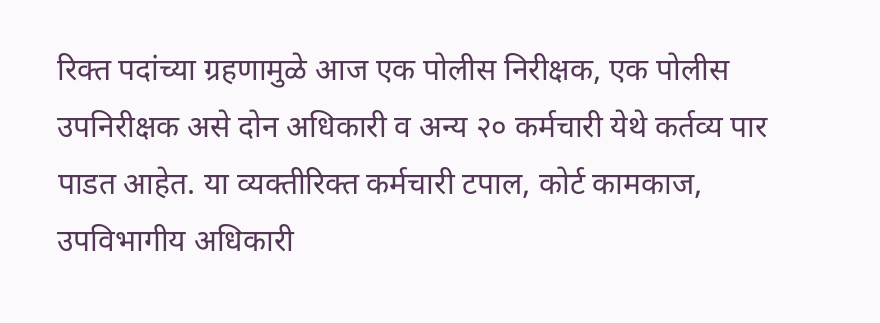रिक्त पदांच्या ग्रहणामुळे आज एक पोलीस निरीक्षक, एक पोलीस उपनिरीक्षक असे दोन अधिकारी व अन्य २० कर्मचारी येथे कर्तव्य पार पाडत आहेत. या व्यक्तीरिक्त कर्मचारी टपाल, कोर्ट कामकाज, उपविभागीय अधिकारी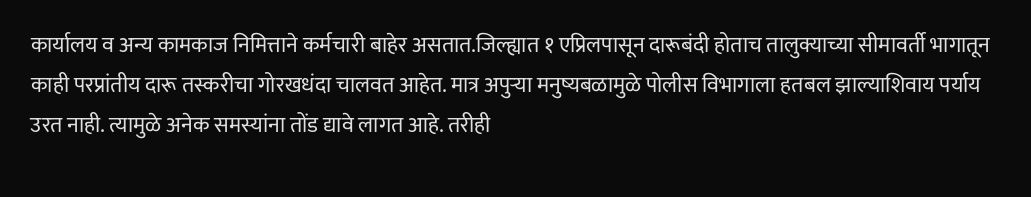कार्यालय व अन्य कामकाज निमित्ताने कर्मचारी बाहेर असतात.जिल्ह्यात १ एप्रिलपासून दारूबंदी होताच तालुक्याच्या सीमावर्ती भागातून काही परप्रांतीय दारू तस्करीचा गोरखधंदा चालवत आहेत. मात्र अपुऱ्या मनुष्यबळामुळे पोलीस विभागाला हतबल झाल्याशिवाय पर्याय उरत नाही. त्यामुळे अनेक समस्यांना तोंड द्यावे लागत आहे. तरीही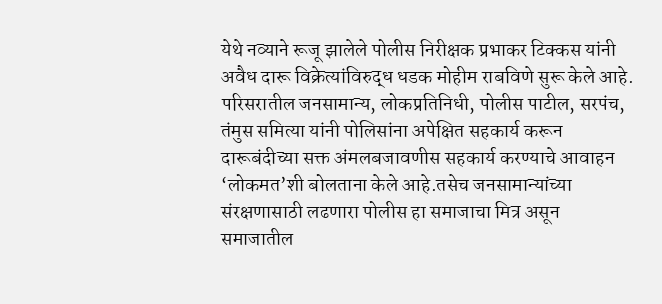येथे नव्याने रूजू झालेले पोलीस निरीक्षक प्रभाकर टिक्कस यांनी अवैध दारू विक्रेत्यांविरुद्ध धडक मोहीम राबविणे सुरू केले आहे. परिसरातील जनसामान्य, लोकप्रतिनिधी, पोलीस पाटील, सरपंच, तंमुस समित्या यांनी पोलिसांना अपेक्षित सहकार्य करून दारूबंदीच्या सक्त अंमलबजावणीस सहकार्य करण्याचे आवाहन ‘लोकमत’शी बोलताना केले आहे.तसेच जनसामान्यांच्या संरक्षणासाठी लढणारा पोलीस हा समाजाचा मित्र असून समाजातील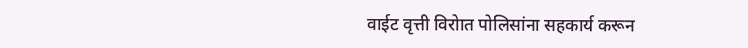वाईट वृत्ती विरोात पोलिसांना सहकार्य करून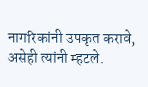नागरिकांनी उपकृत करावे, असेही त्यांनी म्हटले.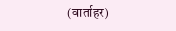(वार्ताहर)